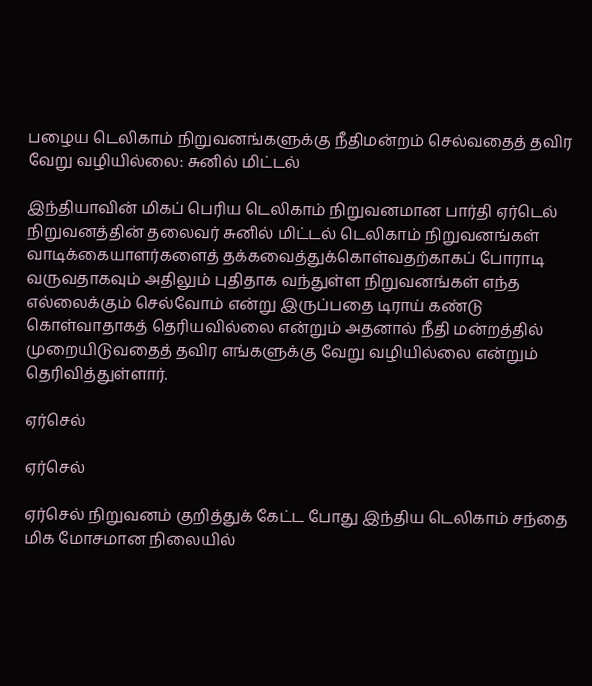பழைய டெலிகாம் நிறுவனங்களுக்கு நீதிமன்றம் செல்வதைத் தவிர வேறு வழியில்லை: சுனில் மிட்டல்

இந்தியாவின் மிகப் பெரிய டெலிகாம் நிறுவனமான பார்தி ஏர்டெல் நிறுவனத்தின் தலைவர் சுனில் மிட்டல் டெலிகாம் நிறுவனங்கள் வாடிக்கையாளர்களைத் தக்கவைத்துக்கொள்வதற்காகப் போராடி வருவதாகவும் அதிலும் புதிதாக வந்துள்ள நிறுவனங்கள் எந்த எல்லைக்கும் செல்வோம் என்று இருப்பதை டிராய் கண்டு கொள்வாதாகத் தெரியவில்லை என்றும் அதனால் நீதி மன்றத்தில் முறையிடுவதைத் தவிர எங்களுக்கு வேறு வழியில்லை என்றும் தெரிவித்துள்ளார்.

ஏர்செல்

ஏர்செல்

ஏர்செல் நிறுவனம் குறித்துக் கேட்ட போது இந்திய டெலிகாம் சந்தை மிக மோசமான நிலையில்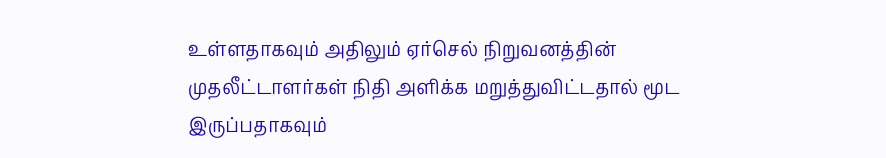உள்ளதாகவும் அதிலும் ஏர்செல் நிறுவனத்தின் முதலீட்டாளர்கள் நிதி அளிக்க மறுத்துவிட்டதால் மூட இருப்பதாகவும்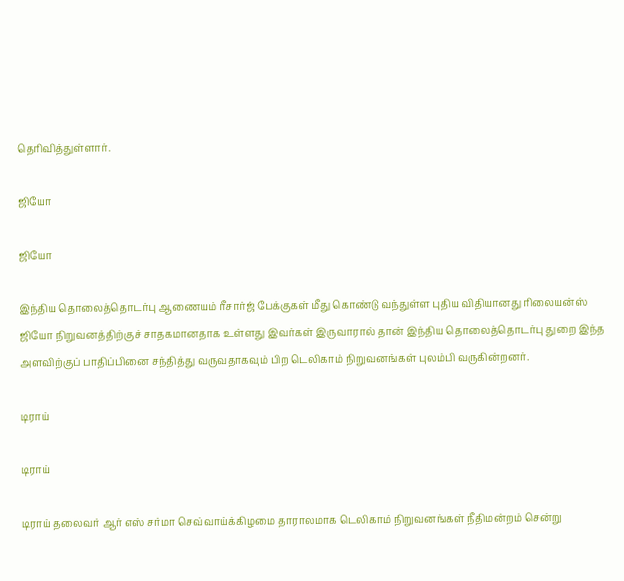தெரிவித்துள்ளார்.

ஜியோ

ஜியோ

இந்திய தொலைத்தொடர்பு ஆணையம் ரீசார்ஜ் பேக்குகள் மீது கொண்டு வந்துள்ள புதிய விதியானது ரிலையன்ஸ் ஜியோ நிறுவனத்திற்குச் சாதகமானதாக உள்ளது இவர்கள் இருவாரால் தான் இந்திய தொலைத்தொடர்பு துறை இந்த அளவிற்குப் பாதிப்பினை சந்தித்து வருவதாகவும் பிற டெலிகாம் நிறுவனங்கள் புலம்பி வருகின்றனர்.

டிராய்

டிராய்

டிராய் தலைவர் ஆர் எஸ் சர்மா செவ்வாய்க்கிழமை தாராலமாக டெலிகாம் நிறுவனங்கள் நீதிமன்றம் சென்று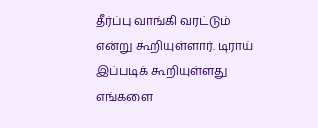தீர்ப்பு வாங்கி வரட்டும் என்று கூறியுள்ளார். டிராய் இப்படிக் கூறியுள்ளது எங்களை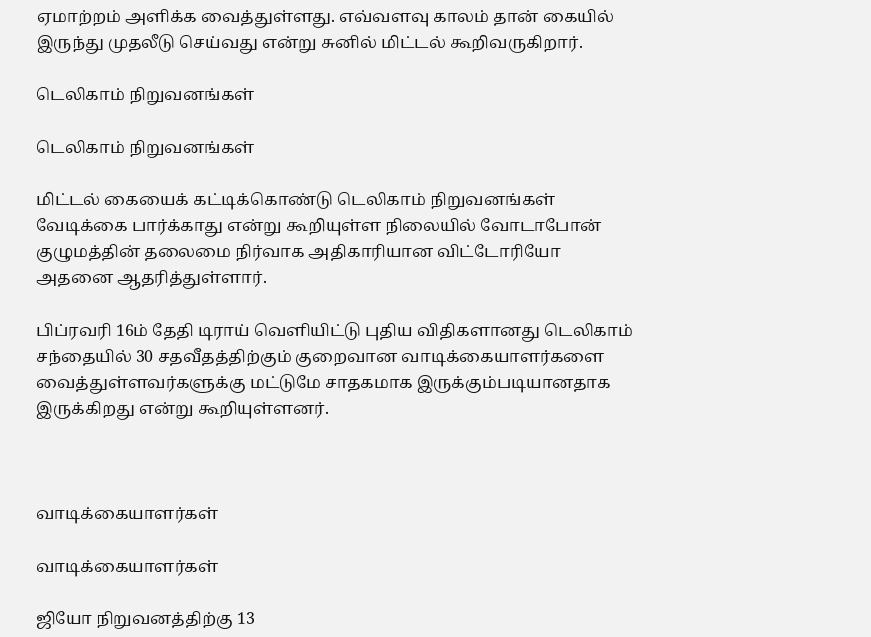ஏமாற்றம் அளிக்க வைத்துள்ளது. எவ்வளவு காலம் தான் கையில் இருந்து முதலீடு செய்வது என்று சுனில் மிட்டல் கூறிவருகிறார்.

டெலிகாம் நிறுவனங்கள்

டெலிகாம் நிறுவனங்கள்

மிட்டல் கையைக் கட்டிக்கொண்டு டெலிகாம் நிறுவனங்கள் வேடிக்கை பார்க்காது என்று கூறியுள்ள நிலையில் வோடாபோன் குழுமத்தின் தலைமை நிர்வாக அதிகாரியான விட்டோரியோ அதனை ஆதரித்துள்ளார்.

பிப்ரவரி 16ம் தேதி டிராய் வெளியிட்டு புதிய விதிகளானது டெலிகாம் சந்தையில் 30 சதவீதத்திற்கும் குறைவான வாடிக்கையாளர்களை வைத்துள்ளவர்களுக்கு மட்டுமே சாதகமாக இருக்கும்படியானதாக இருக்கிறது என்று கூறியுள்ளனர்.



வாடிக்கையாளர்கள்

வாடிக்கையாளர்கள்

ஜியோ நிறுவனத்திற்கு 13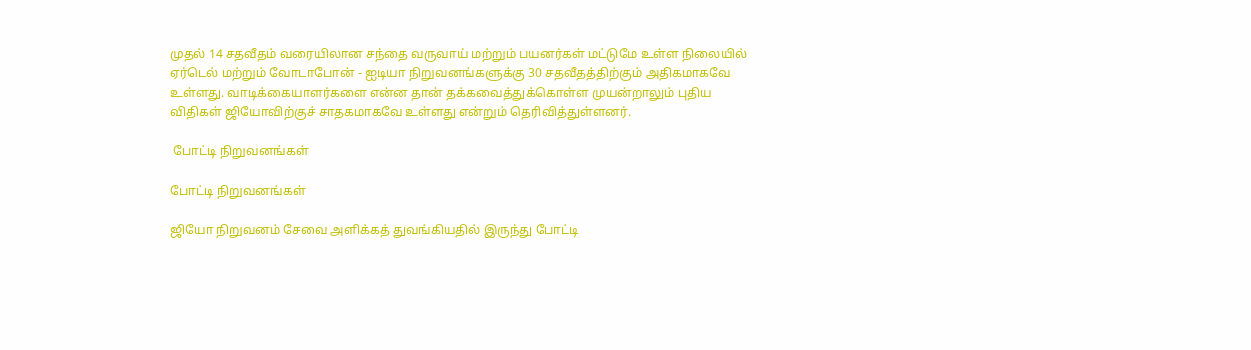முதல் 14 சதவீதம் வரையிலான சந்தை வருவாய் மற்றும் பயனர்கள் மட்டுமே உள்ள நிலையில் ஏர்டெல் மற்றும் வோடாபோன் - ஐடியா நிறுவனங்களுக்கு 30 சதவீதத்திற்கும் அதிகமாகவே உள்ளது. வாடிக்கையாளர்களை என்ன தான் தக்கவைத்துக்கொள்ள முயன்றாலும் புதிய விதிகள் ஜியோவிற்குச் சாதகமாகவே உள்ளது என்றும் தெரிவித்துள்ளனர்.

 போட்டி நிறுவனங்கள்

போட்டி நிறுவனங்கள்

ஜியோ நிறுவனம் சேவை அளிக்கத் துவங்கியதில் இருந்து போட்டி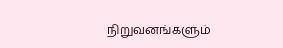நிறுவனங்களும்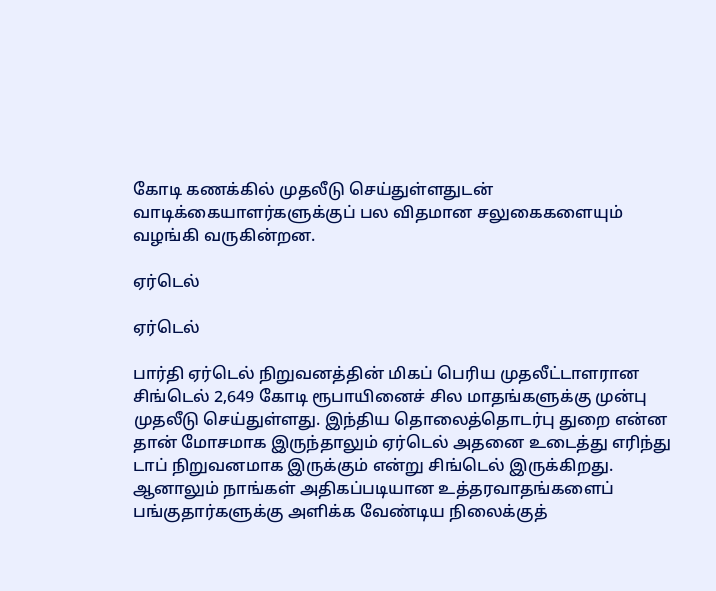கோடி கணக்கில் முதலீடு செய்துள்ளதுடன் வாடிக்கையாளர்களுக்குப் பல விதமான சலுகைகளையும் வழங்கி வருகின்றன.

ஏர்டெல்

ஏர்டெல்

பார்தி ஏர்டெல் நிறுவனத்தின் மிகப் பெரிய முதலீட்டாளரான சிங்டெல் 2,649 கோடி ரூபாயினைச் சில மாதங்களுக்கு முன்பு முதலீடு செய்துள்ளது. இந்திய தொலைத்தொடர்பு துறை என்ன தான் மோசமாக இருந்தாலும் ஏர்டெல் அதனை உடைத்து எரிந்து டாப் நிறுவனமாக இருக்கும் என்று சிங்டெல் இருக்கிறது. ஆனாலும் நாங்கள் அதிகப்படியான உத்தரவாதங்களைப் பங்குதார்களுக்கு அளிக்க வேண்டிய நிலைக்குத்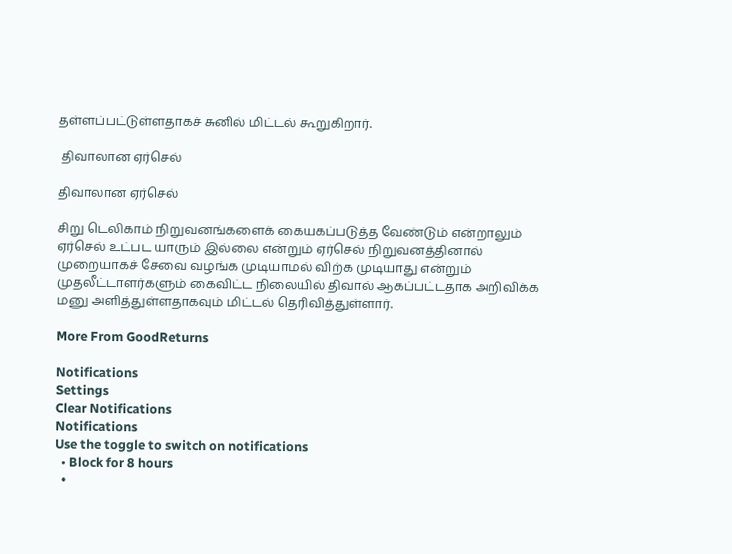தள்ளப்பட்டுள்ளதாகச் சுனில் மிட்டல் கூறுகிறார்.

 திவாலான ஏர்செல்

திவாலான ஏர்செல்

சிறு டெலிகாம் நிறுவனங்களைக் கையகப்படுத்த வேண்டும் என்றாலும் ஏர்செல் உட்பட யாரும் இல்லை என்றும் ஏர்செல் நிறுவனத்தினால் முறையாகச் சேவை வழங்க முடியாமல் விற்க முடியாது என்றும் முதலீட்டாளர்களும் கைவிட்ட நிலையில் திவால் ஆகப்பட்டதாக அறிவிக்க மனு அளித்துள்ளதாகவும் மிட்டல் தெரிவித்துள்ளார்.

More From GoodReturns

Notifications
Settings
Clear Notifications
Notifications
Use the toggle to switch on notifications
  • Block for 8 hours
  •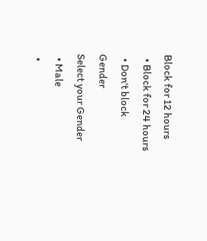Block for 12 hours
  • Block for 24 hours
  • Don't block
Gender
Select your Gender
  • Male
  •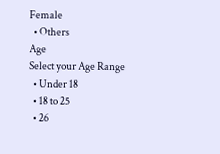Female
  • Others
Age
Select your Age Range
  • Under 18
  • 18 to 25
  • 26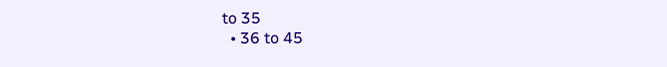to 35
  • 36 to 45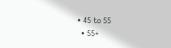• 45 to 55
  • 55+